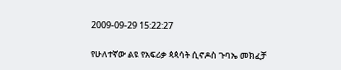2009-09-29 15:22:27

የሁለተኛው ልዩ የአፍሪቃ ጳጳሳት ሲኖዶስ ጉባኤ መክፈቻ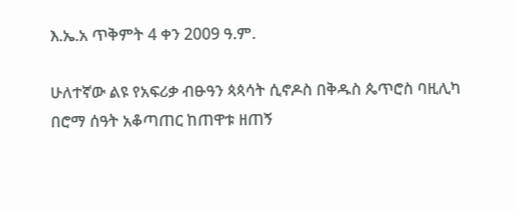እ.ኤ.አ ጥቅምት 4 ቀን 2009 ዓ.ም.

ሁለተኛው ልዩ የአፍሪቃ ብፁዓን ጳጳሳት ሲኖዶስ በቅዱስ ጴጥሮስ ባዚሊካ በሮማ ሰዓት አቆጣጠር ከጠዋቱ ዘጠኝ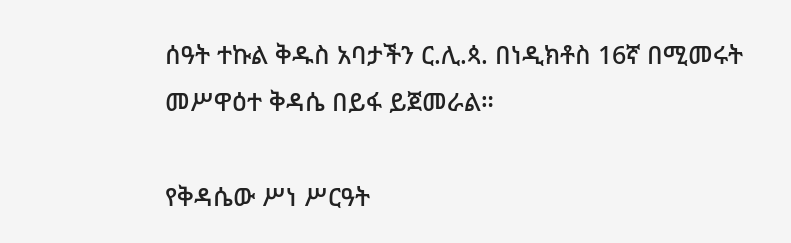ሰዓት ተኩል ቅዱስ አባታችን ር.ሊ.ጳ. በነዲክቶስ 16ኛ በሚመሩት መሥዋዕተ ቅዳሴ በይፋ ይጀመራል።

የቅዳሴው ሥነ ሥርዓት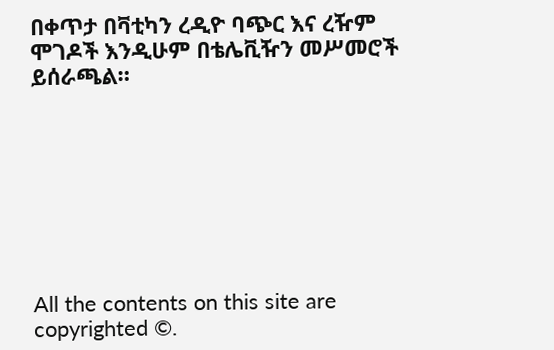በቀጥታ በቫቲካን ረዲዮ ባጭር እና ረዥም ሞገዶች እንዲሁም በቴሌቪዥን መሥመሮች ይሰራጫል።








All the contents on this site are copyrighted ©.